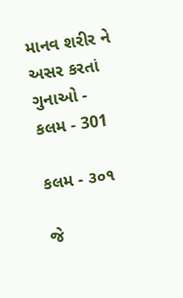માનવ શરીર ને અસર કરતાં ગુનાઓ - કલમ - 301

કલમ - ૩૦૧

જે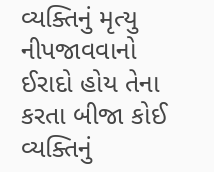વ્યક્તિનું મૃત્યુ નીપજાવવાનો ઈરાદો હોય તેના કરતા બીજા કોઈ વ્યક્તિનું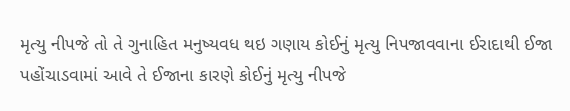મૃત્યુ નીપજે તો તે ગુનાહિત મનુષ્યવધ થઇ ગણાય કોઈનું મૃત્યુ નિપજાવવાના ઈરાદાથી ઈજા પહોંચાડવામાં આવે તે ઈજાના કારણે કોઈનું મૃત્યુ નીપજે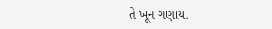તે ખૂન ગણાય.